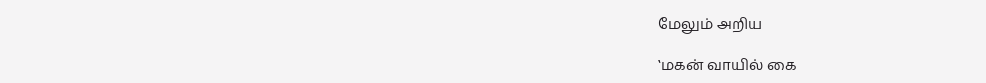மேலும் அறிய

‛மகன் வாயில் கை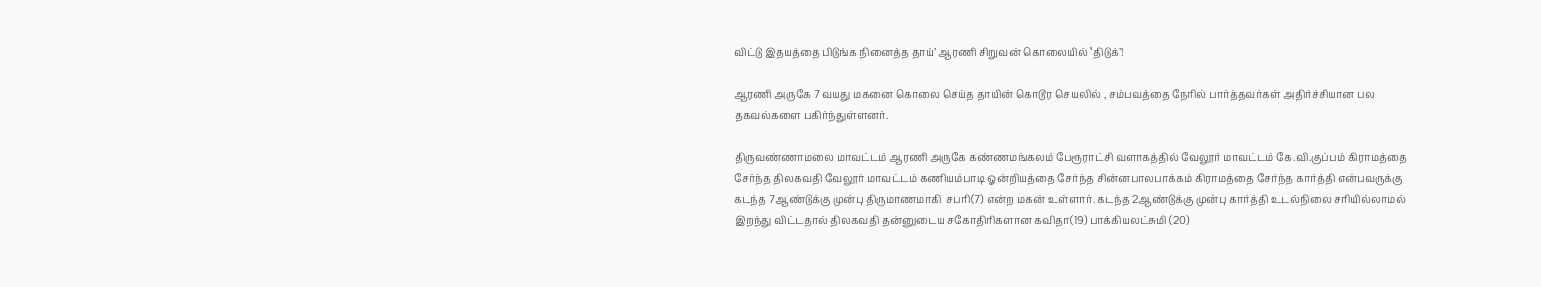விட்டு இதயத்தை பிடுங்க நினைத்த தாய்’ ஆரணி சிறுவன் கொலையில் ‛திடுக்’!

ஆரணி அருகே 7 வயது மகனை கொலை செய்த தாயின் கொடூர செயலில் , சம்பவத்தை நேரில் பார்த்தவர்கள் அதிர்ச்சியான பல தகவல்களை பகிர்ந்துள்ளனர்.

திருவண்ணாமலை மாவட்டம் ஆரணி அருகே கண்ணமங்கலம் பேரூராட்சி வளாகத்தில் வேலூர் மாவட்டம் கே.வி.குப்பம் கிராமத்தை சேர்ந்த திலகவதி வேலூர் மாவட்டம் கணியம்பாடி ஓன்றியத்தை சேர்ந்த சின்னபாலபாக்கம் கிராமத்தை சேர்ந்த கார்த்தி என்பவருக்கு கடந்த 7ஆண்டுக்கு முன்பு திருமாணமாகி  சபரி(7) என்ற மகன் உள்ளார். கடந்த 2ஆண்டுக்கு முன்பு கார்த்தி உடல்நிலை சரியில்லாமல் இறந்து விட்டதால் திலகவதி தன்னுடைய சகோதிரிகளான கவிதா(19) பாக்கியலட்சுமி (20)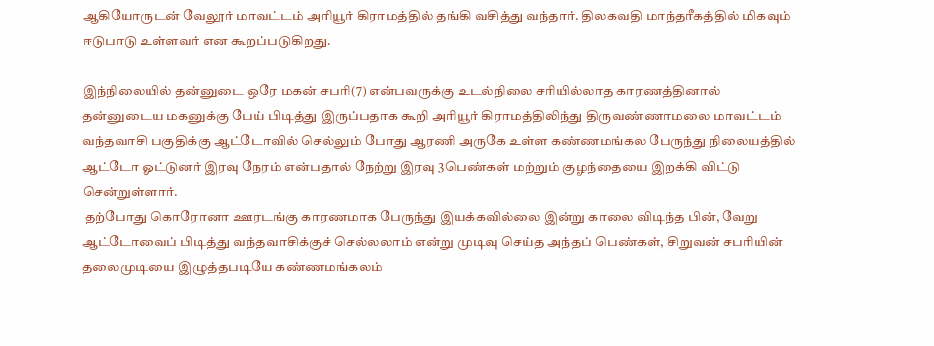ஆகியோருடன் வேலூர் மாவட்டம் அரியூர் கிராமத்தில் தங்கி வசித்து வந்தார். திலகவதி மாந்தரீகத்தில் மிகவும் ஈடுபாடு உள்ளவர் என கூறப்படுகிறது.

இந்நிலையில் தன்னுடை ஒரே மகன் சபரி(7) என்பவருக்கு உடல்நிலை சரியில்லாத காரணத்தினால் தன்னுடைய மகனுக்கு பேய் பிடித்து இருப்பதாக கூறி அரியூர் கிராமத்திலிந்து திருவண்ணாமலை மாவட்டம் வந்தவாசி பகுதிக்கு ஆட்டோவில் செல்லும் போது ஆரணி அருகே உள்ள கண்ணமங்கல பேருந்து நிலையத்தில் ஆட்டோ ஓட்டுனர் இரவு நேரம் என்பதால் நேற்று இரவு 3பெண்கள் மற்றும் குழந்தையை இறக்கி விட்டு சென்றுள்ளார்.
 தற்போது கொரோனா ஊரடங்கு காரணமாக பேருந்து இயக்கவில்லை இன்று காலை விடிந்த பின், வேறு ஆட்டோவைப் பிடித்து வந்தவாசிக்குச் செல்லலாம் என்று முடிவு செய்த அந்தப் பெண்கள், சிறுவன் சபரியின் தலைமுடியை இழுத்தபடியே கண்ணமங்கலம்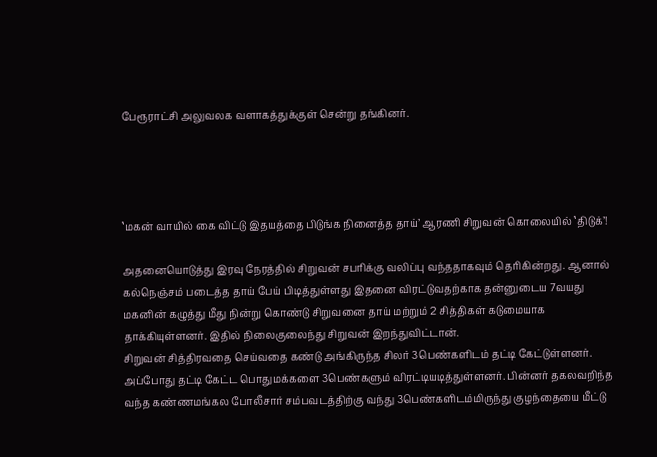பேரூராட்சி அலுவலக வளாகத்துக்குள் சென்று தங்கினர்.




‛மகன் வாயில் கை விட்டு இதயத்தை பிடுங்க நினைத்த தாய்’ ஆரணி சிறுவன் கொலையில் ‛திடுக்’!

அதனையொடுத்து இரவு நேரத்தில் சிறுவன் சபரிக்கு வலிப்பு வந்ததாகவும் தெரிகின்றது. ஆனால் கல்நெஞ்சம் படைத்த தாய் பேய் பிடித்துள்ளது இதனை விரட்டுவதற்காக தன்னுடைய 7வயது மகனின் கழுத்து மீது நின்று கொண்டு சிறுவனை தாய் மற்றும் 2 சித்திகள் கடுமையாக தாக்கியுள்ளனர். இதில் நிலைகுலைந்து சிறுவன் இறந்துவிட்டான்.
சிறுவன் சித்திரவதை செய்வதை கண்டு அங்கிருந்த சிலர் 3பெண்களிடம் தட்டி கேட்டுள்ளனர். அப்போது தட்டி கேட்ட பொதுமக்களை 3பெண்களும் விரட்டியடித்துள்ளனர். பின்னர் தகலவறிந்த வந்த கண்ணமங்கல போலீசார் சம்பவடத்திற்கு வந்து 3பெண்களிடம்மிருந்து குழந்தையை மீட்டு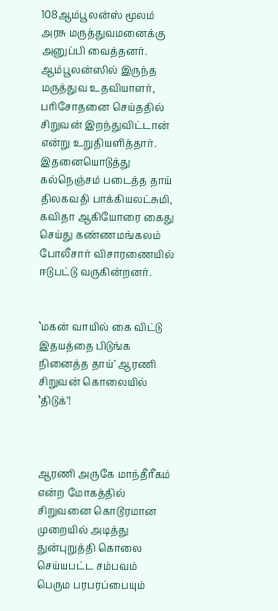108ஆம்பூலன்ஸ் மூலம் அரசு மருத்துவமனைக்கு அனுப்பி வைத்தனர். ஆம்பூலன்ஸில் இருந்த மருத்துவ உதவியாளர், பரிசோதனை செய்ததில் சிறுவன் இறந்துவிட்டான் என்று உறுதியளித்தார். இதனையொடுத்து  கல்நெஞ்சம் படைத்த தாய் திலகவதி பாக்கியலட்சுமி, கவிதா ஆகியோரை கைது செய்து கண்ணமங்கலம் போலீசார் விசாரணையில் ஈடுபட்டு வருகின்றனர்.


‛மகன் வாயில் கை விட்டு இதயத்தை பிடுங்க நினைத்த தாய்’ ஆரணி சிறுவன் கொலையில் ‛திடுக்’!



ஆரணி அருகே மாந்தீரீகம் என்ற மோகத்தில் சிறுவனை கொடூரமான முறையில் அடித்து துன்புறுத்தி கொலை செய்யபட்ட சம்பவம் பெரும பரபரப்பையும்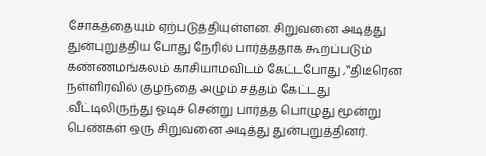சோகத்தையும் ஏற்படுத்தியுள்ளன. சிறுவனை அடித்து துன்புறுத்திய போது நேரில் பார்த்ததாக கூறப்படும் கண்ணமங்கலம் காசியாமவிடம் கேட்டபோது ,‛‛திடீரென நள்ளிரவில் குழந்தை அழும் சத்தம் கேட்டது .வீட்டிலிருந்து ஓடிச் சென்று பார்த்த பொழுது மூன்று பெண்கள் ஒரு சிறுவனை அடித்து துன்புறுத்தினர்.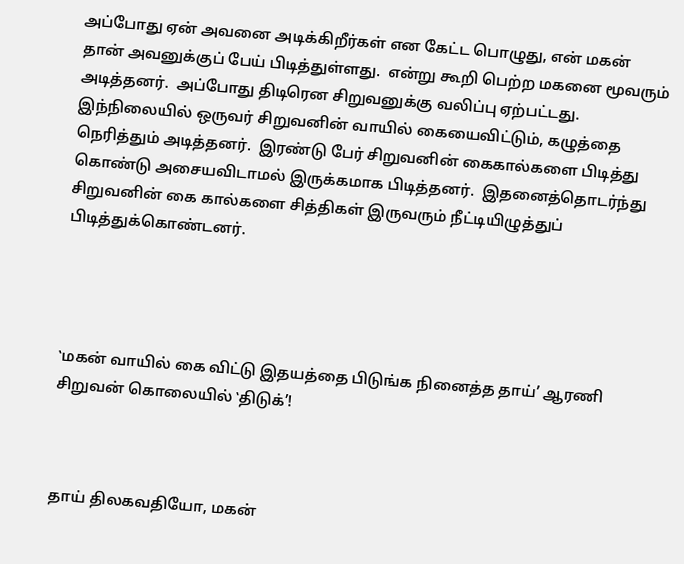அப்போது ஏன் அவனை அடிக்கிறீர்கள் என கேட்ட பொழுது, என் மகன் தான் அவனுக்குப் பேய் பிடித்துள்ளது.  என்று கூறி பெற்ற மகனை மூவரும் அடித்தனர்.  அப்போது திடிரென சிறுவனுக்கு வலிப்பு ஏற்பட்டது. இந்நிலையில் ஒருவர் சிறுவனின் வாயில் கையைவிட்டும், கழுத்தை நெரித்தும் அடித்தனர்.  இரண்டு பேர் சிறுவனின் கைகால்களை பிடித்து கொண்டு அசையவிடாமல் இருக்கமாக பிடித்தனர்.  இதனைத்தொடர்ந்து சிறுவனின் கை கால்களை சித்திகள் இருவரும் நீட்டியிழுத்துப் பிடித்துக்கொண்டனர்.




‛மகன் வாயில் கை விட்டு இதயத்தை பிடுங்க நினைத்த தாய்’ ஆரணி சிறுவன் கொலையில் ‛திடுக்’!



தாய் திலகவதியோ, மகன்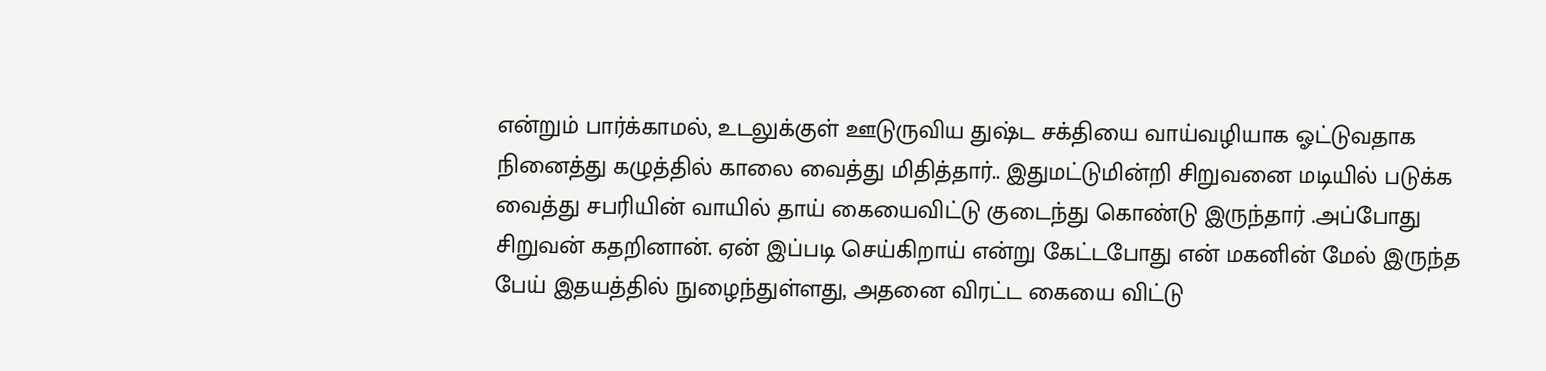என்றும் பார்க்காமல், உடலுக்குள் ஊடுருவிய துஷ்ட சக்தியை வாய்வழியாக ஓட்டுவதாக நினைத்து கழுத்தில் காலை வைத்து மிதித்தார்.. இதுமட்டுமின்றி சிறுவனை மடியில் படுக்க வைத்து சபரியின் வாயில் தாய் கையைவிட்டு குடைந்து கொண்டு இருந்தார் .அப்போது சிறுவன் கதறினான். ஏன் இப்படி செய்கிறாய் என்று கேட்டபோது என் மகனின் மேல் இருந்த பேய் இதயத்தில் நுழைந்துள்ளது, அதனை விரட்ட கையை விட்டு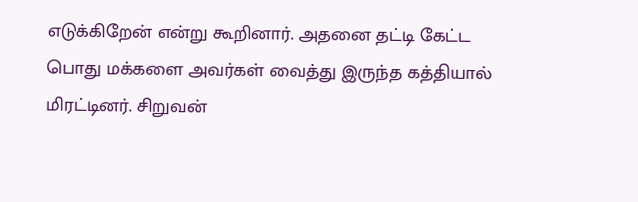எடுக்கிறேன் என்று கூறினார். அதனை தட்டி கேட்ட பொது மக்களை அவர்கள் வைத்து இருந்த கத்தியால் மிரட்டினர். சிறுவன்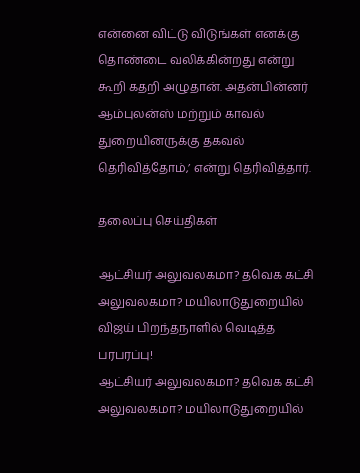என்னை விட்டு விடுங்கள் எனக்கு  தொண்டை வலிக்கின்றது என்று கூறி கதறி அழுதான். அதன்பின்னர் ஆம்புலன்ஸ் மற்றும் காவல் துறையினருக்கு தகவல் தெரிவித்தோம்,’ என்று தெரிவித்தார்.

தலைப்பு செய்திகள்

ஆட்சியர் அலுவலகமா? தவெக கட்சி அலுவலகமா? மயிலாடுதுறையில் விஜய் பிறந்தநாளில் வெடித்த பரபரப்பு!
ஆட்சியர் அலுவலகமா? தவெக கட்சி அலுவலகமா? மயிலாடுதுறையில்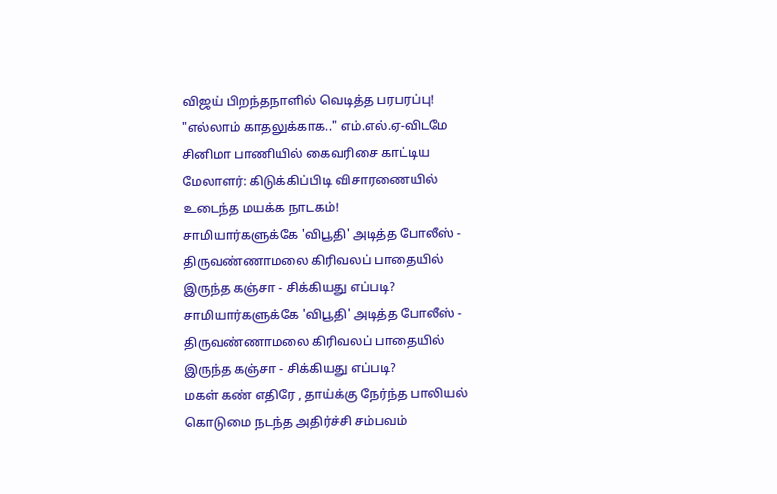விஜய் பிறந்தநாளில் வெடித்த பரபரப்பு!
"எல்லாம் காதலுக்காக.." எம்.எல்.ஏ-விடமே சினிமா பாணியில் கைவரிசை காட்டிய மேலாளர்: கிடுக்கிப்பிடி விசாரணையில் உடைந்த மயக்க நாடகம்!
சாமியார்களுக்கே 'விபூதி' அடித்த போலீஸ் - திருவண்ணாமலை கிரிவலப் பாதையில் இருந்த கஞ்சா - சிக்கியது எப்படி?
சாமியார்களுக்கே 'விபூதி' அடித்த போலீஸ் - திருவண்ணாமலை கிரிவலப் பாதையில் இருந்த கஞ்சா - சிக்கியது எப்படி?
மகள் கண் எதிரே , தாய்க்கு நேர்ந்த பாலியல் கொடுமை நடந்த அதிர்ச்சி சம்பவம்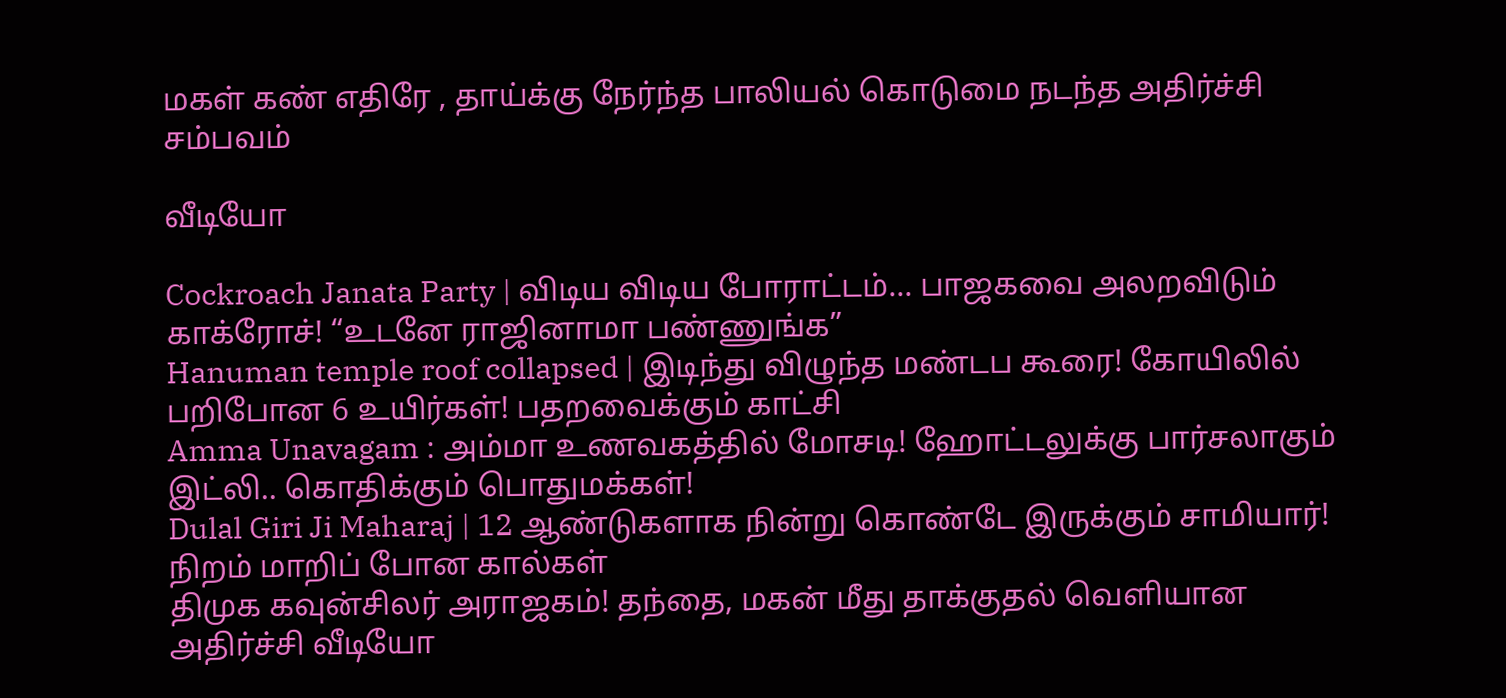மகள் கண் எதிரே , தாய்க்கு நேர்ந்த பாலியல் கொடுமை நடந்த அதிர்ச்சி சம்பவம்

வீடியோ

Cockroach Janata Party | விடிய விடிய போராட்டம்... பாஜகவை அலறவிடும் காக்ரோச்! “உடனே ராஜினாமா பண்ணுங்க”
Hanuman temple roof collapsed | இடிந்து விழுந்த மண்டப கூரை! கோயிலில் பறிபோன 6 உயிர்கள்! பதறவைக்கும் காட்சி
Amma Unavagam : அம்மா உணவகத்தில் மோசடி! ஹோட்டலுக்கு பார்சலாகும் இட்லி.. கொதிக்கும் பொதுமக்கள்!
Dulal Giri Ji Maharaj | 12 ஆண்டுகளாக நின்று கொண்டே இருக்கும் சாமியார்! நிறம் மாறிப் போன கால்கள்
திமுக கவுன்சிலர் அராஜகம்! தந்தை, மகன் மீது தாக்குதல் வெளியான அதிர்ச்சி வீடியோ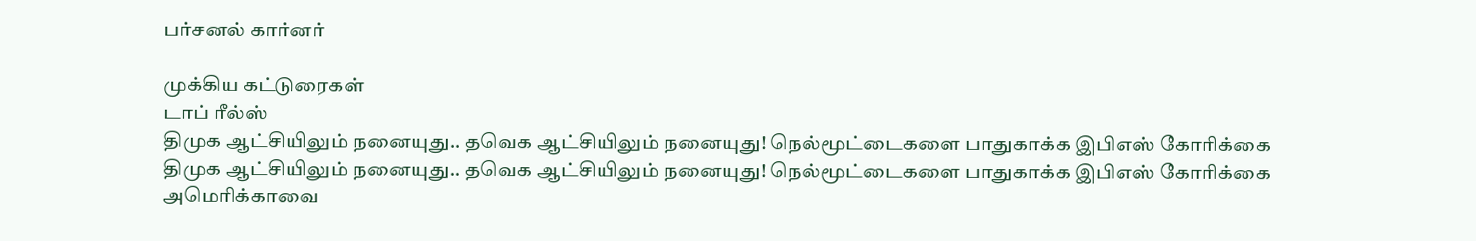பர்சனல் கார்னர்

முக்கிய கட்டுரைகள்
டாப் ரீல்ஸ்
திமுக ஆட்சியிலும் நனையுது.. தவெக ஆட்சியிலும் நனையுது! நெல்மூட்டைகளை பாதுகாக்க இபிஎஸ் கோரிக்கை
திமுக ஆட்சியிலும் நனையுது.. தவெக ஆட்சியிலும் நனையுது! நெல்மூட்டைகளை பாதுகாக்க இபிஎஸ் கோரிக்கை
அமெரிக்காவை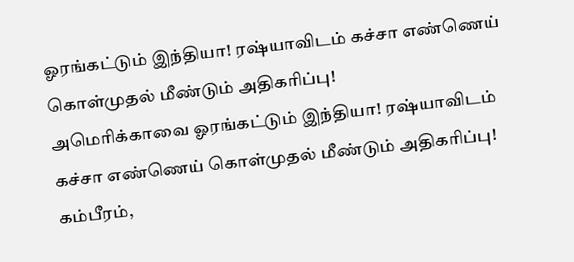ஓரங்கட்டும் இந்தியா! ரஷ்யாவிடம் கச்சா எண்ணெய் கொள்முதல் மீண்டும் அதிகரிப்பு!
அமெரிக்காவை ஓரங்கட்டும் இந்தியா! ரஷ்யாவிடம் கச்சா எண்ணெய் கொள்முதல் மீண்டும் அதிகரிப்பு!
கம்பீரம்,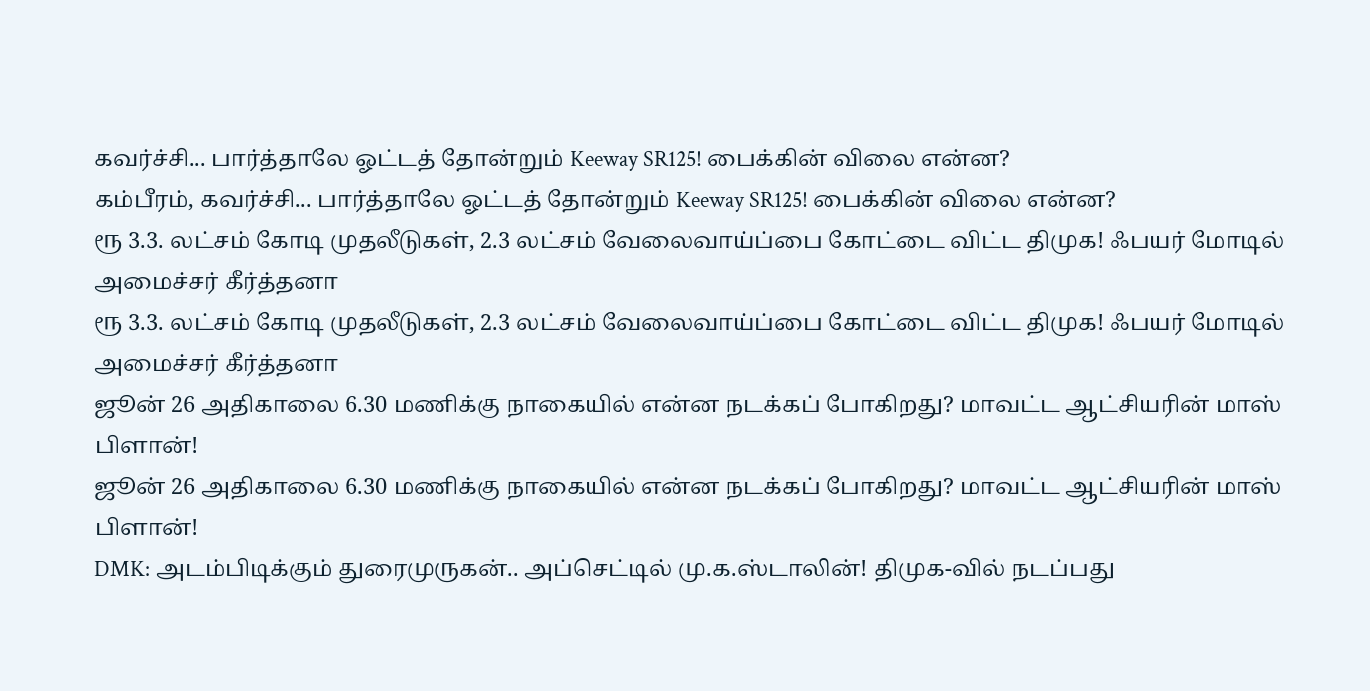கவர்ச்சி... பார்த்தாலே ஓட்டத் தோன்றும் Keeway SR125! பைக்கின் விலை என்ன?
கம்பீரம், கவர்ச்சி... பார்த்தாலே ஓட்டத் தோன்றும் Keeway SR125! பைக்கின் விலை என்ன?
ரூ 3.3. லட்சம் கோடி முதலீடுகள், 2.3 லட்சம் வேலைவாய்ப்பை கோட்டை விட்ட திமுக! ஃபயர் மோடில் அமைச்சர் கீர்த்தனா
ரூ 3.3. லட்சம் கோடி முதலீடுகள், 2.3 லட்சம் வேலைவாய்ப்பை கோட்டை விட்ட திமுக! ஃபயர் மோடில் அமைச்சர் கீர்த்தனா
ஜூன் 26 அதிகாலை 6.30 மணிக்கு நாகையில் என்ன நடக்கப் போகிறது? மாவட்ட ஆட்சியரின் மாஸ் பிளான்!
ஜூன் 26 அதிகாலை 6.30 மணிக்கு நாகையில் என்ன நடக்கப் போகிறது? மாவட்ட ஆட்சியரின் மாஸ் பிளான்!
DMK: அடம்பிடிக்கும் துரைமுருகன்.. அப்செட்டில் மு.க.ஸ்டாலின்! திமுக-வில் நடப்பது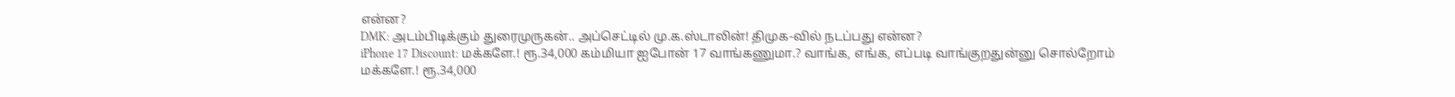என்ன?
DMK: அடம்பிடிக்கும் துரைமுருகன்.. அப்செட்டில் மு.க.ஸ்டாலின்! திமுக-வில் நடப்பது என்ன?
iPhone 17 Discount: மக்களே.! ரூ.34,000 கம்மியா ஐபோன் 17 வாங்கணுமா.? வாங்க, எங்க, எப்படி வாங்குறதுன்னு சொல்றோம்
மக்களே.! ரூ.34,000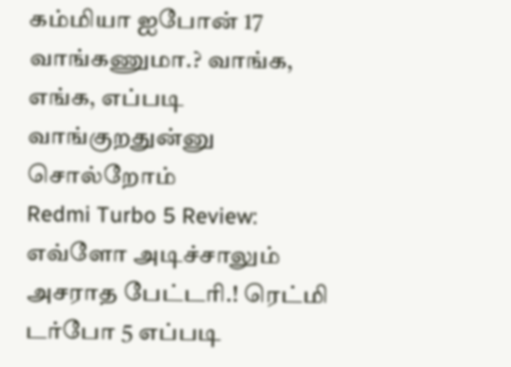கம்மியா ஐபோன் 17 வாங்கணுமா.? வாங்க, எங்க, எப்படி வாங்குறதுன்னு சொல்றோம்
Redmi Turbo 5 Review: எவ்ளோ அடிச்சாலும் அசராத பேட்டரி.! ரெட்மி டர்போ 5 எப்படி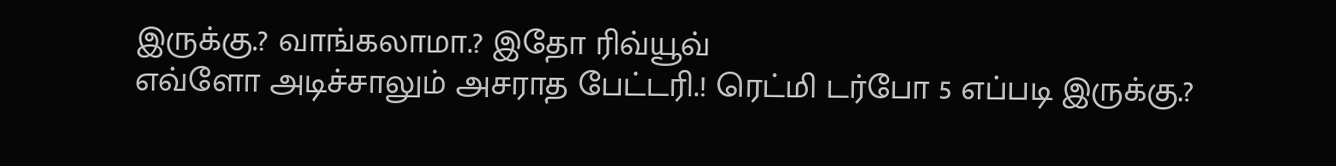இருக்கு.? வாங்கலாமா.? இதோ ரிவ்யூவ்
எவ்ளோ அடிச்சாலும் அசராத பேட்டரி.! ரெட்மி டர்போ 5 எப்படி இருக்கு.?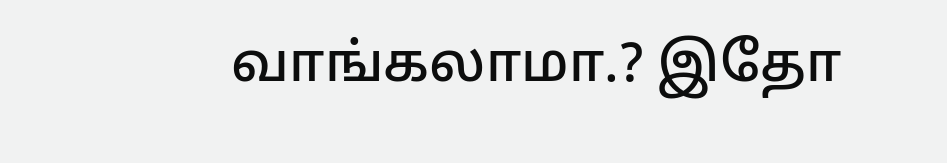வாங்கலாமா.? இதோ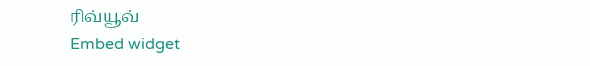ரிவ்யூவ்
Embed widget